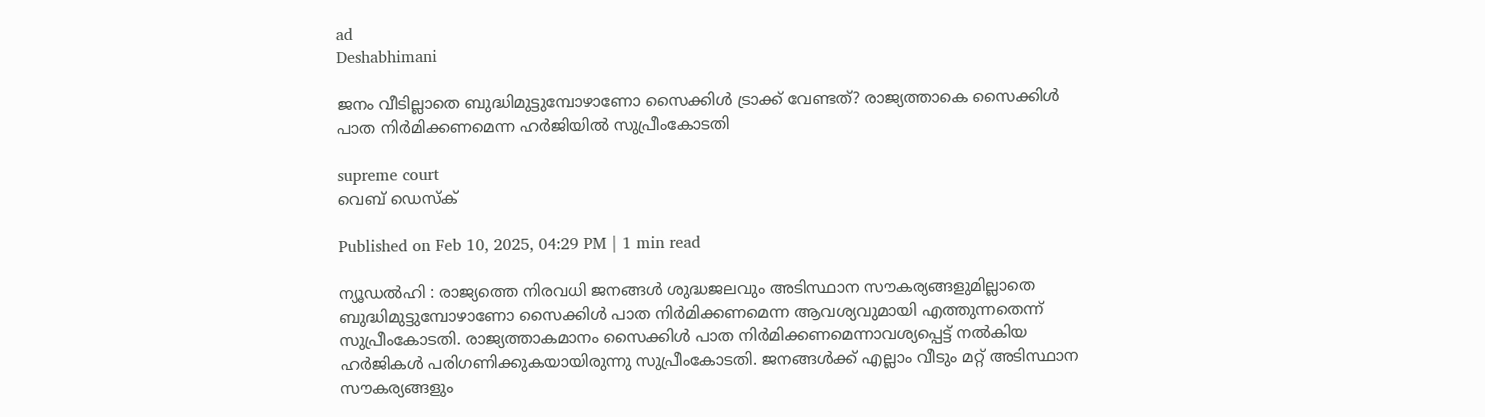ad
Deshabhimani

ജനം വീടില്ലാതെ ബുദ്ധിമുട്ടുമ്പോഴാണോ സൈക്കിൾ ട്രാക്ക് വേണ്ടത്? രാജ്യത്താകെ സൈക്കിൾ പാത നിർമിക്കണമെന്ന ഹർജിയിൽ സുപ്രീംകോടതി

supreme court
വെബ് ഡെസ്ക്

Published on Feb 10, 2025, 04:29 PM | 1 min read

ന്യൂഡൽഹി : രാജ്യത്തെ നിരവധി ജനങ്ങൾ ശുദ്ധജലവും അടിസ്ഥാന സൗകര്യങ്ങളുമില്ലാതെ ബുദ്ധിമുട്ടുമ്പോഴാണോ സൈക്കിൾ പാത നിർമിക്കണമെന്ന ആവശ്യവുമായി എത്തുന്നതെന്ന് സുപ്രീംകോടതി. രാജ്യത്താകമാനം സൈക്കിൾ പാത നിർമിക്കണമെന്നാവശ്യപ്പെട്ട് നൽകിയ ഹർജികൾ പരിഗണിക്കുകയായിരുന്നു സുപ്രീംകോടതി. ജനങ്ങൾക്ക് എല്ലാം വീടും മറ്റ് അടിസ്ഥാന സൗകര്യങ്ങളും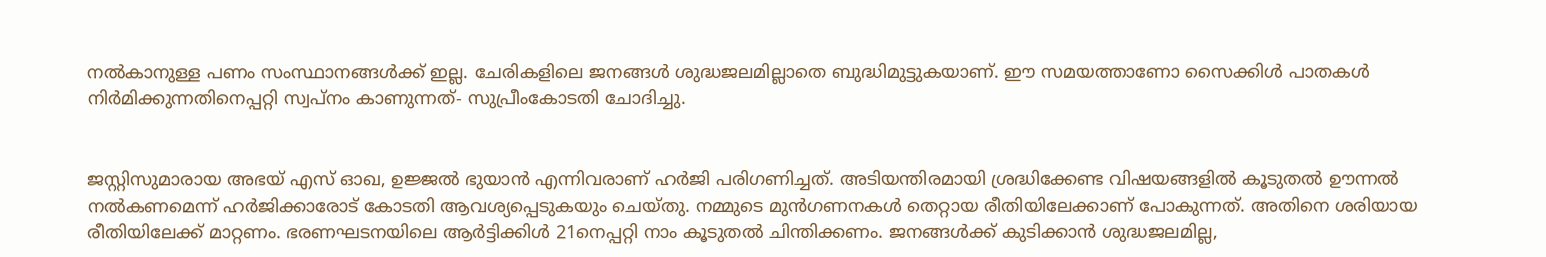നൽകാനുള്ള പണം സംസ്ഥാനങ്ങൾക്ക് ഇല്ല. ചേരികളിലെ ജനങ്ങൾ ശുദ്ധജലമില്ലാതെ ബുദ്ധിമുട്ടുകയാണ്. ഈ സമയത്താണോ സൈക്കിൾ പാതകൾ നിർമിക്കുന്നതിനെപ്പറ്റി സ്വപ്നം കാണുന്നത്- സുപ്രീംകോടതി ചോദിച്ചു.


ജസ്റ്റിസുമാരായ അഭയ് എസ് ഓഖ, ഉജ്ജൽ ഭുയാൻ എന്നിവരാണ് ഹർജി പരിഗണിച്ചത്. അടിയന്തിരമായി ശ്രദ്ധിക്കേണ്ട വിഷയങ്ങളിൽ കൂടുതൽ ഊന്നൽ നൽകണമെന്ന് ഹർജിക്കാരോട് കോടതി ആവശ്യപ്പെടുകയും ചെയ്തു. നമ്മുടെ മുൻഗണനകൾ തെറ്റായ രീതിയിലേക്കാണ് പോകുന്നത്. അതിനെ ശരിയായ രീതിയിലേക്ക് മാറ്റണം. ഭരണഘടനയിലെ ആർട്ടിക്കിൾ 21നെപ്പറ്റി നാം കൂടുതൽ ചിന്തിക്കണം. ജനങ്ങൾക്ക് കുടിക്കാൻ ശുദ്ധജലമില്ല,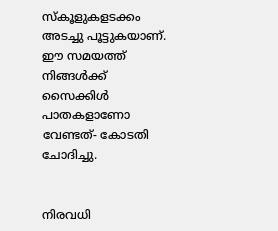സ്കൂളുകളടക്കം അടച്ചു പൂട്ടുകയാണ്. ഈ സമയത്ത് നിങ്ങൾക്ക് സൈക്കിൾ പാതകളാണോ വേണ്ടത്- കോടതി ചോദിച്ചു.


നിരവധി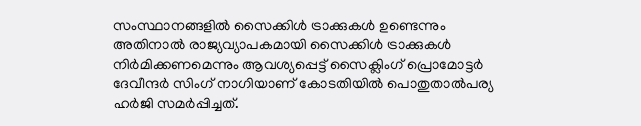സംസ്ഥാനങ്ങളിൽ സൈക്കിൾ ട്രാക്കുകൾ ഉണ്ടെന്നും അതിനാൽ രാജ്യവ്യാപകമായി സൈക്കിൾ ട്രാക്കുകൾ നിർമിക്കണമെന്നും ആവശ്യപ്പെട്ട് സൈക്ലിംഗ് പ്രൊമോട്ടർ ദേവീന്ദർ സിംഗ് നാഗിയാണ് കോടതിയിൽ പൊതുതാൽപര്യ ഹർജി സമർപ്പിച്ചത്.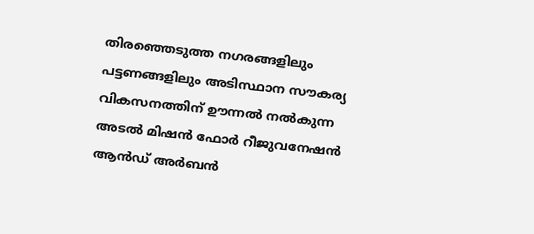തിരഞ്ഞെടുത്ത നഗരങ്ങളിലും പട്ടണങ്ങളിലും അടിസ്ഥാന സൗകര്യ വികസനത്തിന് ഊന്നൽ നൽകുന്ന അടൽ മിഷൻ ഫോർ റീജുവനേഷൻ ആൻഡ് അർബൻ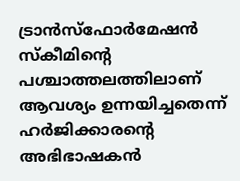ട്രാൻസ്ഫോർമേഷൻ സ്കീമിന്റെ പശ്ചാത്തലത്തിലാണ് ആവശ്യം ഉന്നയിച്ചതെന്ന് ഹർജിക്കാരൻ്റെ അഭിഭാഷകൻ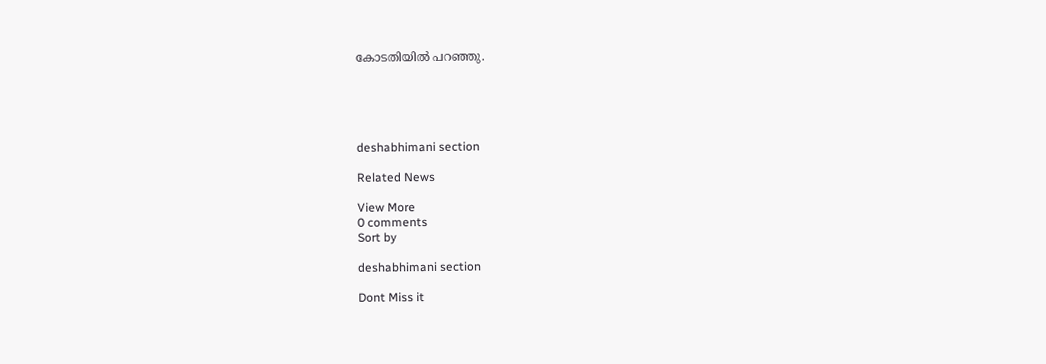കോടതിയിൽ പറഞ്ഞു.





deshabhimani section

Related News

View More
0 comments
Sort by

deshabhimani section

Dont Miss it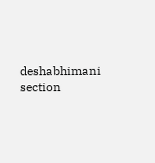deshabhimani section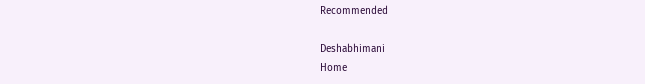Recommended

Deshabhimani
Home